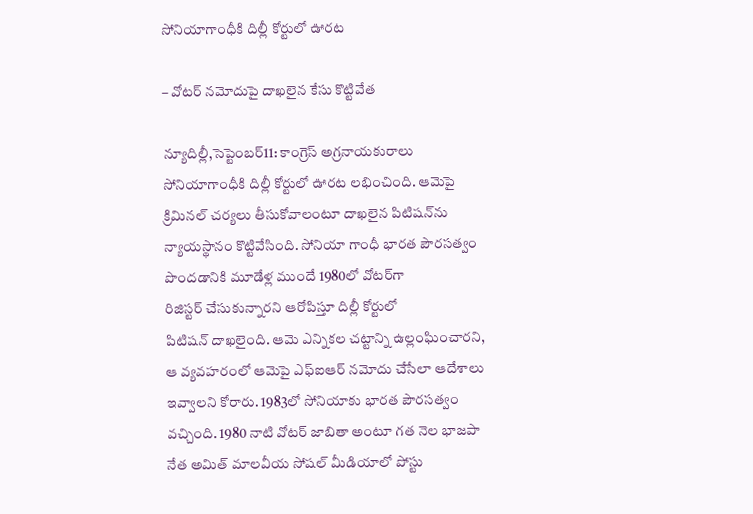సోనియాగాంధీకి దిల్లీ కోర్టులో ఊరట

– వోటర్‌ ‌నమోదుపై దాఖలైన కేసు కొట్టివేత

న్యూదిల్లీ,సెప్టెంబర్‌11: కాంగ్రెస్‌ అ‌గ్రనాయకురాలు సోనియాగాంధీకి దిల్లీ కోర్టులో ఊరట లభించింది. ఆమెపై క్రిమినల్‌ ‌చర్యలు తీసుకోవాలంటూ దాఖలైన పిటిషన్‌ను న్యాయస్థానం కొట్టివేసింది. సోనియా గాంధీ భారత పౌరసత్వం పొందడానికి మూడేళ్ల ముందే 1980లో వోటర్‌గా రిజిస్టర్‌ ‌చేసుకున్నారని ఆరోపిస్తూ దిల్లీ కోర్టులో పిటిషన్‌ ‌దాఖలైంది. ఆమె ఎన్నికల చట్టాన్ని ఉల్లంఘించారని, ఆ వ్యవహరంలో ఆమెపై ఎఫ్‌ఐఆర్‌ ‌నమోదు చేసేలా ఆదేశాలు ఇవ్వాలని కోరారు. 1983లో సోనియాకు భారత పౌరసత్వం వచ్చింది. 1980 నాటి వోటర్‌ ‌జాబితా అంటూ గత నెల భాజపా నేత అమిత్‌ ‌మాలవీయ సోషల్‌ ‌మీడియాలో పోస్టు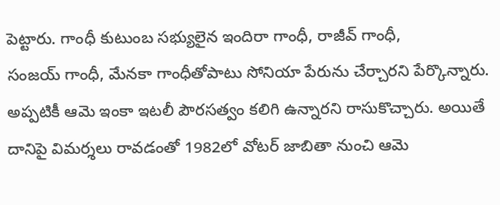పెట్టారు. గాంధీ కుటుంబ సభ్యులైన ఇందిరా గాంధీ, రాజీవ్‌ ‌గాంధీ, సంజయ్‌ ‌గాంధీ, మేనకా గాంధీతోపాటు సోనియా పేరును చేర్చారని పేర్కొన్నారు. అప్పటికీ ఆమె ఇంకా ఇటలీ పౌరసత్వం కలిగి ఉన్నారని రాసుకొచ్చారు. అయితే దానిపై విమర్శలు రావడంతో 1982లో వోటర్‌ ‌జాబితా నుంచి ఆమె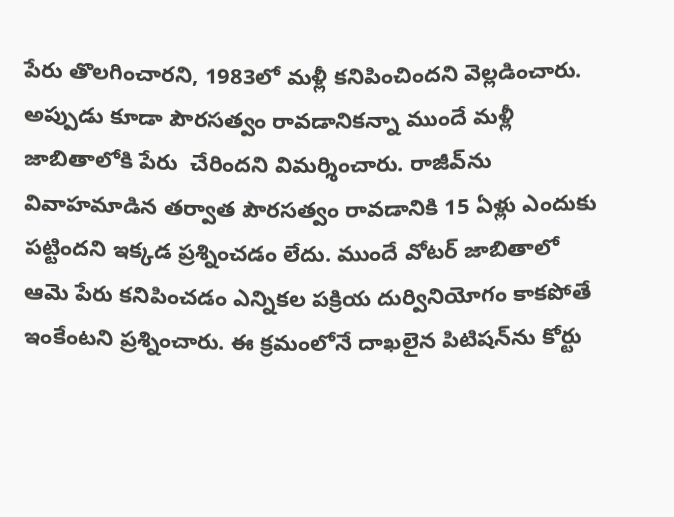పేరు తొలగించారని, 1983లో మళ్లీ కనిపించిందని వెల్లడించారు. అప్పుడు కూడా పౌరసత్వం రావడానికన్నా ముందే మళ్లీ జాబితాలోకి పేరు  చేరిందని విమర్శించారు. రాజీవ్‌ను వివాహమాడిన తర్వాత పౌరసత్వం రావడానికి 15 ఏళ్లు ఎందుకు పట్టిందని ఇక్కడ ప్రశ్నించడం లేదు. ముందే వోటర్‌ ‌జాబితాలో ఆమె పేరు కనిపించడం ఎన్నికల పక్రియ దుర్వినియోగం కాకపోతే ఇంకేంటని ప్రశ్నించారు. ఈ క్రమంలోనే దాఖలైన పిటిషన్‌ను కోర్టు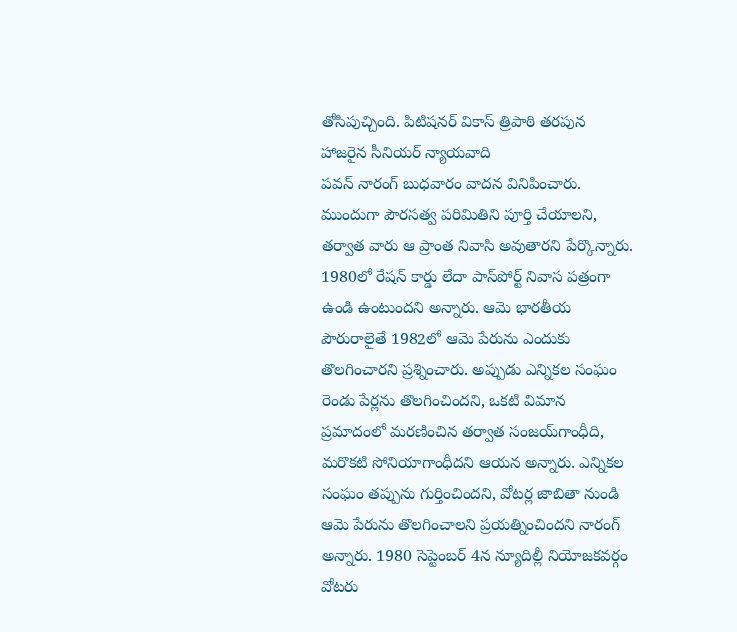తోసిపుచ్చింది. పిటిష‌న‌ర్‌ వికాస్‌ ‌త్రిపాఠి తరపున హాజరైన సీనియర్‌ ‌న్యాయవాది పవన్‌ ‌నారంగ్‌ ‌బుధవారం వాదన వినిపించారు. ముందుగా పౌరసత్వ పరిమితిని పూర్తి చేయాలని, తర్వాత వారు ఆ ప్రాంత నివాసి అవుతారని పేర్కొన్నారు. 1980లో రేషన్‌ ‌కార్డు లేదా పాస్‌పోర్ట్ ‌నివాస పత్రంగా ఉండి ఉంటుందని అన్నారు. ఆమె భారతీయ పౌరురాలైతే 1982లో ఆమె పేరును ఎందుకు తొలగించారని ప్రశ్నించారు. అప్పుడు ఎన్నికల సంఘం రెండు పేర్లను తొలగించిందని, ఒకటి విమాన ప్రమాదంలో మరణించిన తర్వాత సంజయ్‌గాంధీది, మరొకటి సోనియాగాంధీదని ఆయన అన్నారు. ఎన్నికల సంఘం తప్పును గుర్తించిందని, వోటర్ల జాబితా నుండి ఆమె పేరును తొలగించాలని ప్రయత్నించిందని నారంగ్‌ అన్నారు. 1980 సెప్టెంబర్‌ 4న న్యూదిల్లీ నియోజకవర్గం వోటరు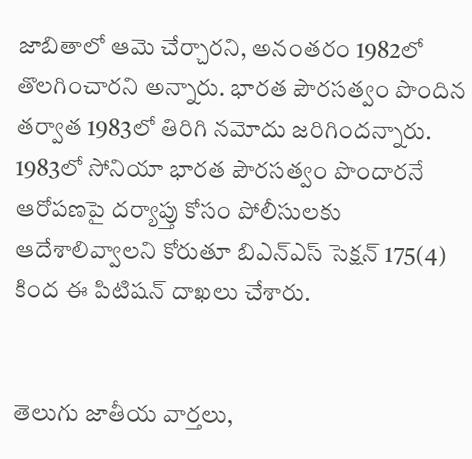జాబితాలో ఆమె చేర్చారని, అనంతరం 1982లో తొలగించారని అన్నారు. భారత పౌరసత్వం పొందిన తర్వాత 1983లో తిరిగి నమోదు జ‌రిగింద‌న్నారు. 1983లో సోనియా భారత పౌరసత్వం పొందారనే ఆరోపణపై దర్యాప్తు కోసం పోలీసులకు ఆదేశాలివ్వాలని కోరుతూ బిఎన్‌ఎస్‌ ‌సెక్షన్‌ 175(4) కింద ఈ పిటిషన్‌ ‌దాఖలు చేశారు.


తెలుగు జాతీయ వార్తలు,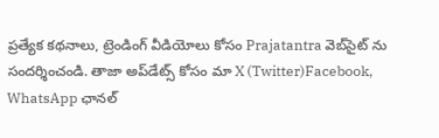ప్రత్యేక కథనాలు, ట్రెండింగ్ వీడియోలు కోసం Prajatantra వెబ్‌సైట్ ను సందర్శించండి. తాజా అప్‌డేట్స్ కోసం మా X (Twitter)Facebook, WhatsApp ఛానల్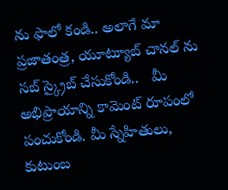ను ఫాలో కండి.. అలాగే మా ప్రజాతంత్ర, యూట్యూబ్ చానల్ ను సబ్ స్క్రైబ్ చేసుకోండి..   మీ అభిప్రాయాన్ని కామెంట్ రూపంలో పంచుకోండి. మీ స్నేహితులు, కుటుంబ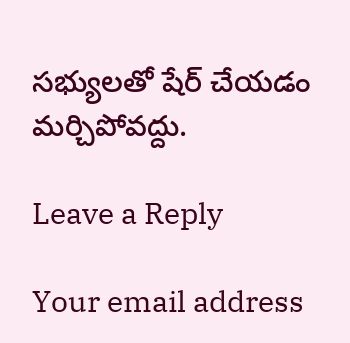సభ్యులతో షేర్ చేయడం మర్చిపోవద్దు.

Leave a Reply

Your email address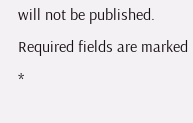will not be published. Required fields are marked *